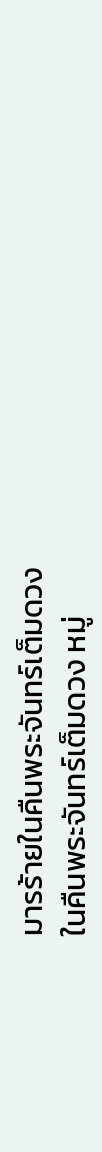มารร้ายในคืนพระจันทร์เต็มดวง
ในคืนพระจันทร์เต็มดวง หมู่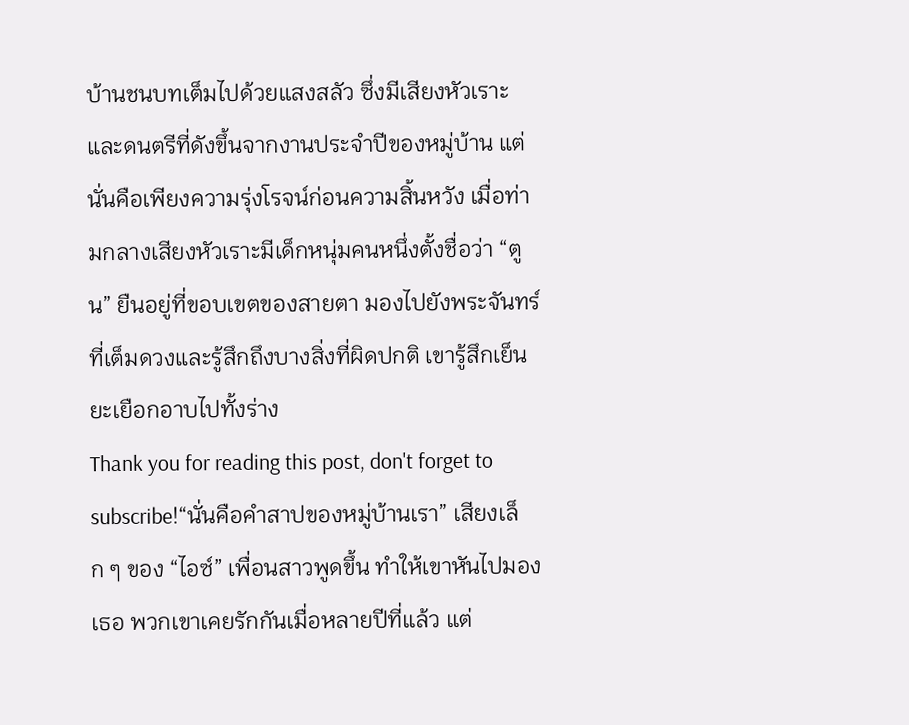บ้านชนบทเต็มไปด้วยแสงสลัว ซึ่งมีเสียงหัวเราะและดนตรีที่ดังขึ้นจากงานประจำปีของหมู่บ้าน แต่นั่นคือเพียงความรุ่งโรจน์ก่อนความสิ้นหวัง เมื่อท่ามกลางเสียงหัวเราะมีเด็กหนุ่มคนหนึ่งตั้งชื่อว่า “ตูน” ยืนอยู่ที่ขอบเขตของสายตา มองไปยังพระจันทร์ที่เต็มดวงและรู้สึกถึงบางสิ่งที่ผิดปกติ เขารู้สึกเย็นยะเยือกอาบไปทั้งร่าง
Thank you for reading this post, don't forget to subscribe!“นั่นคือคำสาปของหมู่บ้านเรา” เสียงเล็ก ๆ ของ “ไอซ์” เพื่อนสาวพูดขึ้น ทำให้เขาหันไปมองเธอ พวกเขาเคยรักกันเมื่อหลายปีที่แล้ว แต่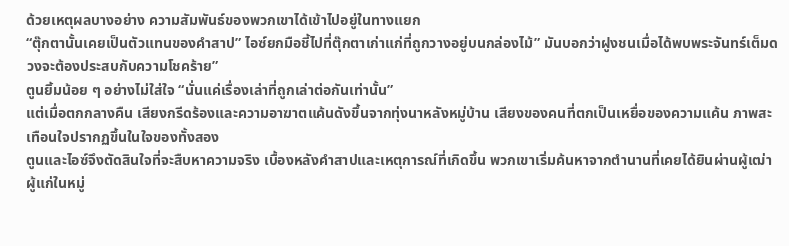ด้วยเหตุผลบางอย่าง ความสัมพันธ์ของพวกเขาได้เข้าไปอยู่ในทางแยก
“ตุ๊กตานั้นเคยเป็นตัวแทนของคำสาป” ไอซ์ยกมือชี้ไปที่ตุ๊กตาเก่าแก่ที่ถูกวางอยู่บนกล่องไม้” มันบอกว่าฝูงชนเมื่อได้พบพระจันทร์เต็มดวงจะต้องประสบกับความโชคร้าย”
ตูนยิ้มน้อย ๆ อย่างไม่ใส่ใจ “นั่นแค่เรื่องเล่าที่ถูกเล่าต่อกันเท่านั้น”
แต่เมื่อตกกลางคืน เสียงกรีดร้องและความอาฆาตแค้นดังขึ้นจากทุ่งนาหลังหมู่บ้าน เสียงของคนที่ตกเป็นเหยื่อของความแค้น ภาพสะเทือนใจปรากฏขึ้นในใจของทั้งสอง
ตูนและไอซ์จึงตัดสินใจที่จะสืบหาความจริง เบื้องหลังคำสาปและเหตุการณ์ที่เกิดขึ้น พวกเขาเริ่มค้นหาจากตำนานที่เคยได้ยินผ่านผู้เฒ่าผู้แก่ในหมู่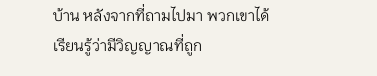บ้าน หลังจากที่ถามไปมา พวกเขาได้เรียนรู้ว่ามีวิญญาณที่ถูก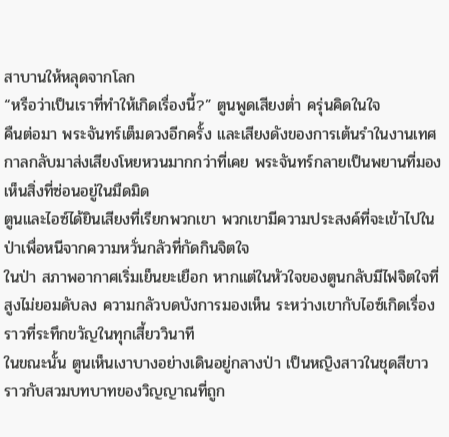สาบานให้หลุดจากโลก
“หรือว่าเป็นเราที่ทำให้เกิดเรื่องนี้?” ตูนพูดเสียงต่ำ ครุ่นคิดในใจ
คืนต่อมา พระจันทร์เต็มดวงอีกครั้ง และเสียงดังของการเต้นรำในงานเทศกาลกลับมาส่งเสียงโหยหวนมากกว่าที่เคย พระจันทร์กลายเป็นพยานที่มองเห็นสิ่งที่ซ่อนอยู่ในมืดมิด
ตูนและไอซ์ได้ยินเสียงที่เรียกพวกเขา พวกเขามีความประสงค์ที่จะเข้าไปในป่าเพื่อหนีจากความหวั่นกลัวที่กัดกินจิตใจ
ในป่า สภาพอากาศเริ่มเย็นยะเยือก หากแต่ในหัวใจของตูนกลับมีไฟจิตใจที่สูงไม่ยอมดับลง ความกลัวบดบังการมองเห็น ระหว่างเขากับไอซ์เกิดเรื่องราวที่ระทึกขวัญในทุกเสี้ยววินาที
ในขณะนั้น ตูนเห็นเงาบางอย่างเดินอยู่กลางป่า เป็นหญิงสาวในชุดสีขาว ราวกับสวมบทบาทของวิญญาณที่ถูก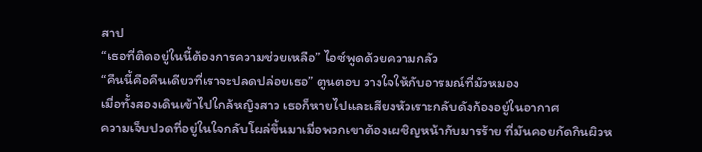สาป
“เธอที่ติดอยู่ในนี้ต้องการความช่วยเหลือ” ไอซ์พูดด้วยความกลัว
“คืนนี้คือคืนเดียวที่เราจะปลดปล่อยเธอ” ตูนตอบ วางใจให้กับอารมณ์ที่มัวหมอง
เมื่อทั้งสองเดินเข้าไปใกล้หญิงสาว เธอก็หายไปและเสียงหัวเราะกลับดังก้องอยู่ในอากาศ
ความเจ็บปวดที่อยู่ในใจกลับโผล่ขึ้นมาเมื่อพวกเขาต้องเผชิญหน้ากับมารร้าย ที่มันคอยกัดกินผิวห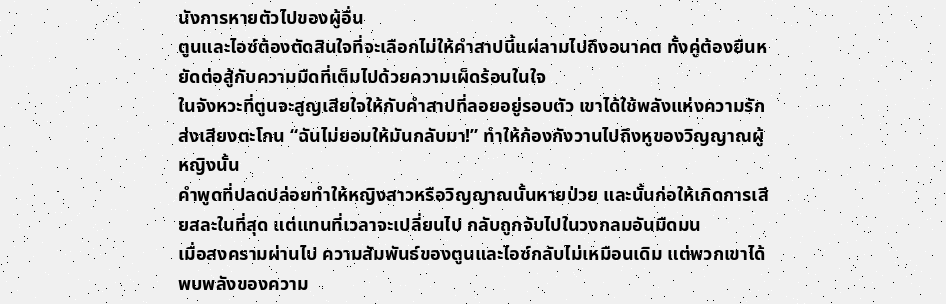นังการหายตัวไปของผู้อื่น
ตูนและไอซ์ต้องตัดสินใจที่จะเลือกไม่ให้คำสาปนี้แผ่ลามไปถึงอนาคต ทั้งคู่ต้องยืนหยัดต่อสู้กับความมืดที่เต็มไปด้วยความเผ็ดร้อนในใจ
ในจังหวะที่ตูนจะสูญเสียใจให้กับคำสาปที่ลอยอยู่รอบตัว เขาได้ใช้พลังแห่งความรักส่งเสียงตะโกน “ฉันไม่ยอมให้มันกลับมา!” ทำให้ก้องกังวานไปถึงหูของวิญญาณผู้หญิงนั้น
คำพูดที่ปลดปล่อยทำให้หญิงสาวหรือวิญญาณนั้นหายป่วย และนั้นก่อให้เกิดการเสียสละในที่สุด แต่แทนที่เวลาจะเปลี่ยนไป กลับถูกจับไปในวงกลมอันมืดมน
เมื่อสงครามผ่านไป ความสัมพันธ์ของตูนและไอซ์กลับไม่เหมือนเดิม แต่พวกเขาได้พบพลังของความ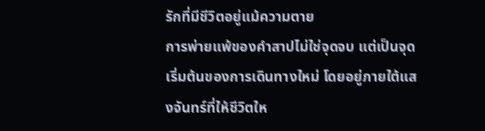รักที่มีชีวิตอยู่แม้ความตาย
การพ่ายแพ้ของคำสาปไม่ใช่จุดจบ แต่เป็นจุดเริ่มต้นของการเดินทางใหม่ โดยอยู่ภายใต้แสงจันทร์ที่ให้ชีวิตให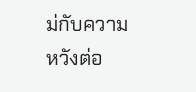ม่กับความหวังต่อ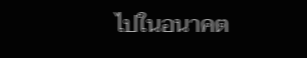ไปในอนาคต